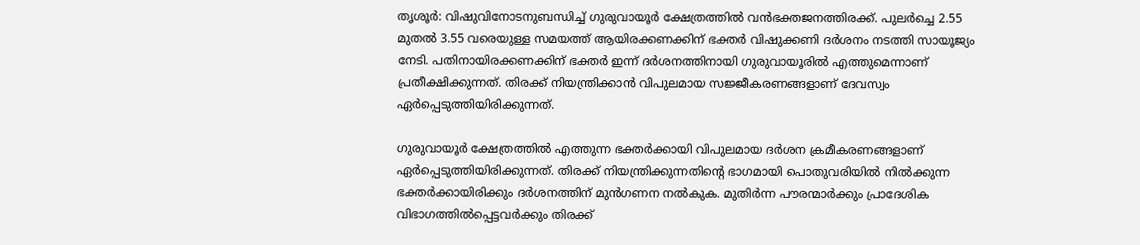തൃശൂര്‍: വിഷുവിനോടനുബന്ധിച്ച് ഗുരുവായൂര്‍ ക്ഷേത്രത്തില്‍ വന്‍ഭക്തജനത്തിരക്ക്. പുലര്‍ച്ചെ 2.55 മുതല്‍ 3.55 വരെയുള്ള സമയത്ത് ആയിരക്കണക്കിന് ഭക്തര്‍ വിഷുക്കണി ദര്‍ശനം നടത്തി സായൂജ്യം നേടി. പതിനായിരക്കണക്കിന് ഭക്തര്‍ ഇന്ന് ദര്‍ശനത്തിനായി ഗുരുവായൂരില്‍ എത്തുമെന്നാണ് പ്രതീക്ഷിക്കുന്നത്. തിരക്ക് നിയന്ത്രിക്കാന്‍ വിപുലമായ സജ്ജീകരണങ്ങളാണ് ദേവസ്വം ഏര്‍പ്പെടുത്തിയിരിക്കുന്നത്.

ഗുരുവായൂര്‍ ക്ഷേത്രത്തില്‍ എത്തുന്ന ഭക്തര്‍ക്കായി വിപുലമായ ദര്‍ശന ക്രമീകരണങ്ങളാണ് ഏര്‍പ്പെടുത്തിയിരിക്കുന്നത്. തിരക്ക് നിയന്ത്രിക്കുന്നതിന്റെ ഭാഗമായി പൊതുവരിയില്‍ നില്‍ക്കുന്ന ഭക്തര്‍ക്കായിരിക്കും ദര്‍ശനത്തിന് മുന്‍ഗണന നല്‍കുക. മുതിര്‍ന്ന പൗരന്മാര്‍ക്കും പ്രാദേശിക വിഭാഗത്തില്‍പ്പെട്ടവര്‍ക്കും തിരക്ക്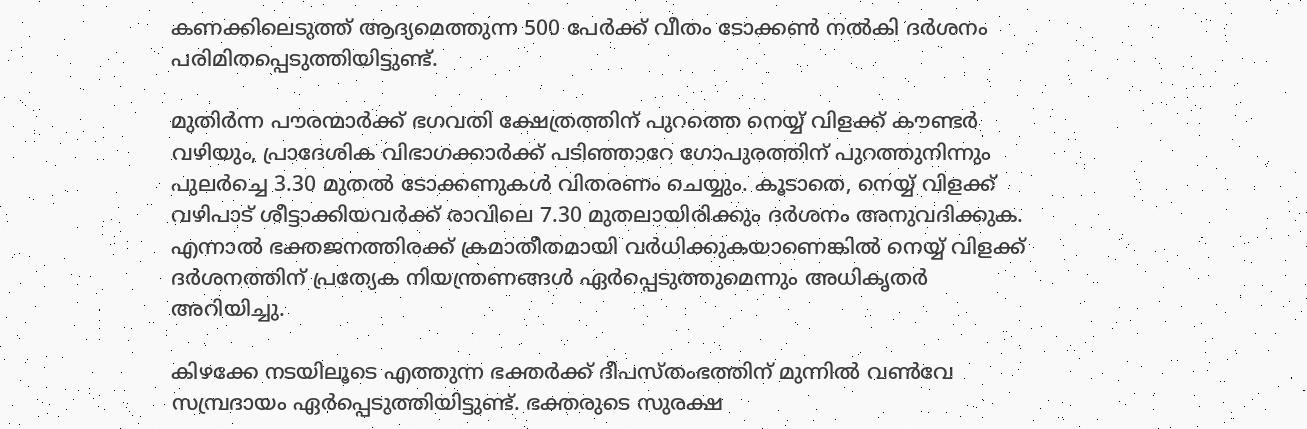കണക്കിലെടുത്ത് ആദ്യമെത്തുന്ന 500 പേര്‍ക്ക് വീതം ടോക്കണ്‍ നല്‍കി ദര്‍ശനം പരിമിതപ്പെടുത്തിയിട്ടുണ്ട്.

മുതിര്‍ന്ന പൗരന്മാര്‍ക്ക് ഭഗവതി ക്ഷേത്രത്തിന് പുറത്തെ നെയ്യ് വിളക്ക് കൗണ്ടര്‍ വഴിയും, പ്രാദേശിക വിഭാഗക്കാര്‍ക്ക് പടിഞ്ഞാറേ ഗോപുരത്തിന് പുറത്തുനിന്നും പുലര്‍ച്ചെ 3.30 മുതല്‍ ടോക്കണുകള്‍ വിതരണം ചെയ്യും. കൂടാതെ, നെയ്യ് വിളക്ക് വഴിപാട് ശീട്ടാക്കിയവര്‍ക്ക് രാവിലെ 7.30 മുതലായിരിക്കും ദര്‍ശനം അനുവദിക്കുക. എന്നാല്‍ ഭക്തജനത്തിരക്ക് ക്രമാതീതമായി വര്‍ധിക്കുകയാണെങ്കില്‍ നെയ്യ് വിളക്ക് ദര്‍ശനത്തിന് പ്രത്യേക നിയന്ത്രണങ്ങള്‍ ഏര്‍പ്പെടുത്തുമെന്നും അധികൃതര്‍ അറിയിച്ചു.

കിഴക്കേ നടയിലൂടെ എത്തുന്ന ഭക്തര്‍ക്ക് ദീപസ്തംഭത്തിന് മുന്നില്‍ വണ്‍വേ സമ്പ്രദായം ഏര്‍പ്പെടുത്തിയിട്ടുണ്ട്. ഭക്തരുടെ സുരക്ഷ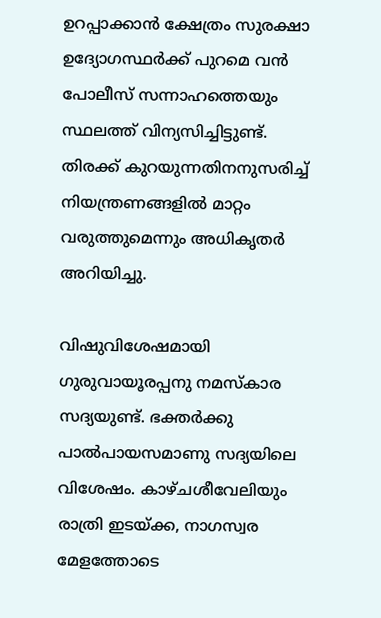ഉറപ്പാക്കാന്‍ ക്ഷേത്രം സുരക്ഷാ ഉദ്യോഗസ്ഥര്‍ക്ക് പുറമെ വന്‍ പോലീസ് സന്നാഹത്തെയും സ്ഥലത്ത് വിന്യസിച്ചിട്ടുണ്ട്. തിരക്ക് കുറയുന്നതിനനുസരിച്ച് നിയന്ത്രണങ്ങളില്‍ മാറ്റം വരുത്തുമെന്നും അധികൃതര്‍ അറിയിച്ചു.

വിഷുവിശേഷമായി ഗുരുവായൂരപ്പനു നമസ്‌കാര സദ്യയുണ്ട്. ഭക്തര്‍ക്കു പാല്‍പായസമാണു സദ്യയിലെ വിശേഷം. കാഴ്ചശീവേലിയും രാത്രി ഇടയ്ക്ക, നാഗസ്വര മേളത്തോടെ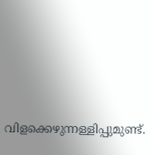വിളക്കെഴുന്നള്ളിപ്പുമുണ്ട്.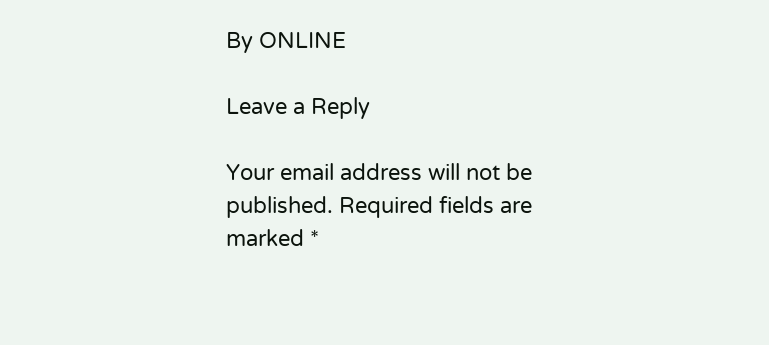By ONLINE

Leave a Reply

Your email address will not be published. Required fields are marked *